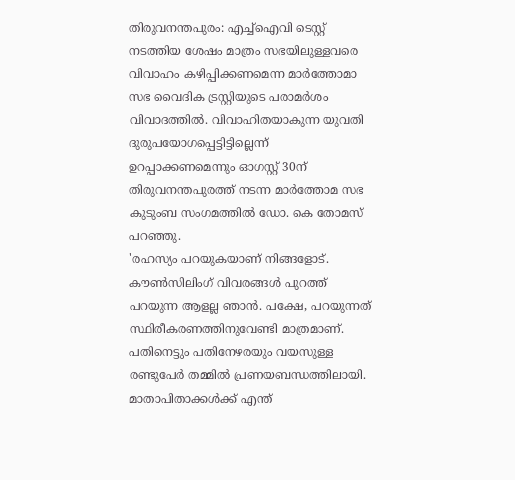തിരുവനന്തപുരം: എച്ച്ഐവി ടെസ്റ്റ് നടത്തിയ ശേഷം മാത്രം സഭയിലുള്ളവരെ വിവാഹം കഴിപ്പിക്കണമെന്ന മാർത്തോമാ സഭ വൈദിക ട്രസ്റ്റിയുടെ പരാമർശം വിവാദത്തിൽ. വിവാഹിതയാകുന്ന യുവതി ദുരുപയോഗപ്പെട്ടിട്ടില്ലെന്ന് ഉറപ്പാക്കണമെന്നും ഓഗസ്റ്റ് 30ന് തിരുവനന്തപുരത്ത് നടന്ന മാർത്തോമ സഭ കുടുംബ സംഗമത്തിൽ ഡോ. കെ തോമസ് പറഞ്ഞു.
'രഹസ്യം പറയുകയാണ് നിങ്ങളോട്. കൗൺസിലിംഗ് വിവരങ്ങൾ പുറത്ത് പറയുന്ന ആളല്ല ഞാൻ. പക്ഷേ, പറയുന്നത് സ്ഥിരീകരണത്തിനുവേണ്ടി മാത്രമാണ്. പതിനെട്ടും പതിനേഴരയും വയസുള്ള രണ്ടുപേർ തമ്മിൽ പ്രണയബന്ധത്തിലായി. മാതാപിതാക്കൾക്ക് എന്ത്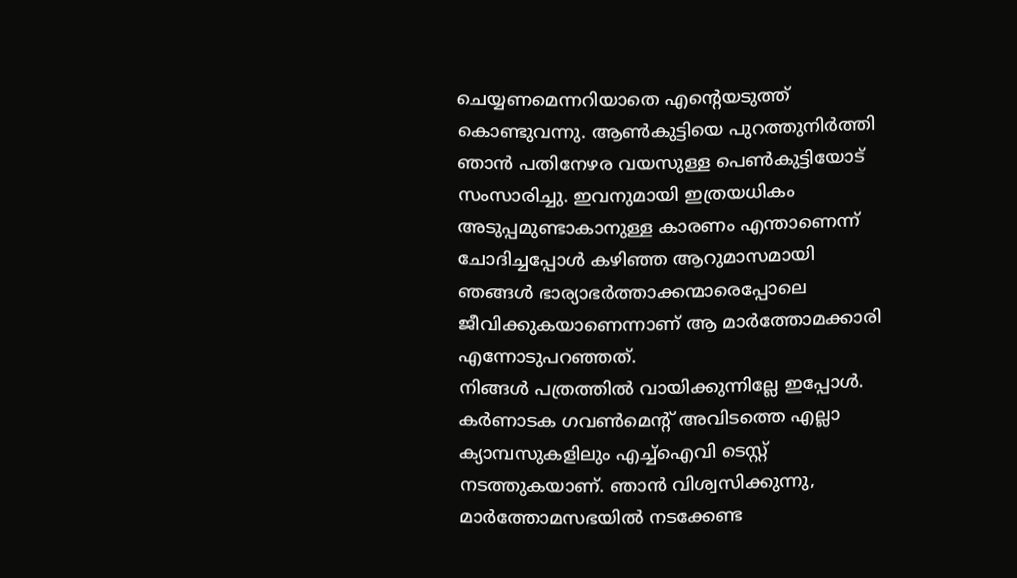ചെയ്യണമെന്നറിയാതെ എന്റെയടുത്ത് കൊണ്ടുവന്നു. ആൺകുട്ടിയെ പുറത്തുനിർത്തി ഞാൻ പതിനേഴര വയസുള്ള പെൺകുട്ടിയോട് സംസാരിച്ചു. ഇവനുമായി ഇത്രയധികം അടുപ്പമുണ്ടാകാനുള്ള കാരണം എന്താണെന്ന് ചോദിച്ചപ്പോൾ കഴിഞ്ഞ ആറുമാസമായി ഞങ്ങൾ ഭാര്യാഭർത്താക്കന്മാരെപ്പോലെ ജീവിക്കുകയാണെന്നാണ് ആ മാർത്തോമക്കാരി എന്നോടുപറഞ്ഞത്.
നിങ്ങൾ പത്രത്തിൽ വായിക്കുന്നില്ലേ ഇപ്പോൾ. കർണാടക ഗവൺമെന്റ് അവിടത്തെ എല്ലാ ക്യാമ്പസുകളിലും എച്ച്ഐവി ടെസ്റ്റ് നടത്തുകയാണ്. ഞാൻ വിശ്വസിക്കുന്നു, മാർത്തോമസഭയിൽ നടക്കേണ്ട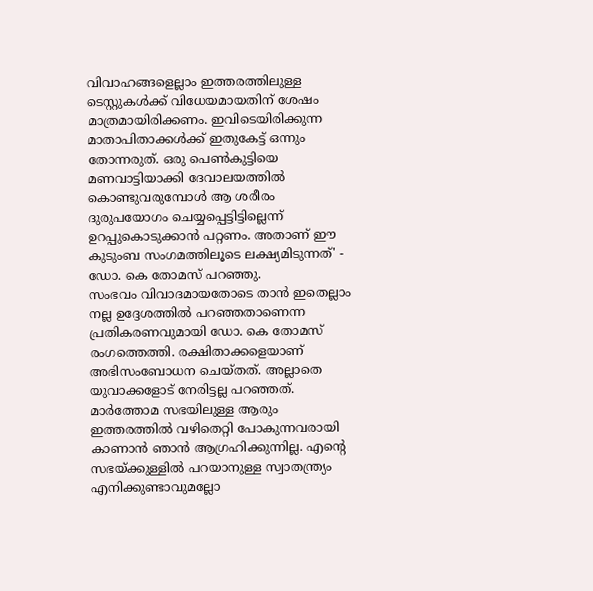വിവാഹങ്ങളെല്ലാം ഇത്തരത്തിലുള്ള ടെസ്റ്റുകൾക്ക് വിധേയമായതിന് ശേഷം മാത്രമായിരിക്കണം. ഇവിടെയിരിക്കുന്ന മാതാപിതാക്കൾക്ക് ഇതുകേട്ട് ഒന്നും തോന്നരുത്. ഒരു പെൺകുട്ടിയെ മണവാട്ടിയാക്കി ദേവാലയത്തിൽ കൊണ്ടുവരുമ്പോൾ ആ ശരീരം ദുരുപയോഗം ചെയ്യപ്പെട്ടിട്ടില്ലെന്ന് ഉറപ്പുകൊടുക്കാൻ പറ്റണം. അതാണ് ഈ കുടുംബ സംഗമത്തിലൂടെ ലക്ഷ്യമിടുന്നത്' - ഡോ. കെ തോമസ് പറഞ്ഞു.
സംഭവം വിവാദമായതോടെ താൻ ഇതെല്ലാം നല്ല ഉദ്ദേശത്തിൽ പറഞ്ഞതാണെന്ന പ്രതികരണവുമായി ഡോ. കെ തോമസ് രംഗത്തെത്തി. രക്ഷിതാക്കളെയാണ് അഭിസംബോധന ചെയ്തത്. അല്ലാതെ യുവാക്കളോട് നേരിട്ടല്ല പറഞ്ഞത്. മാർത്തോമ സഭയിലുള്ള ആരും ഇത്തരത്തിൽ വഴിതെറ്റി പോകുന്നവരായി കാണാൻ ഞാൻ ആഗ്രഹിക്കുന്നില്ല. എന്റെ സഭയ്ക്കുള്ളിൽ പറയാനുള്ള സ്വാതന്ത്ര്യം എനിക്കുണ്ടാവുമല്ലോ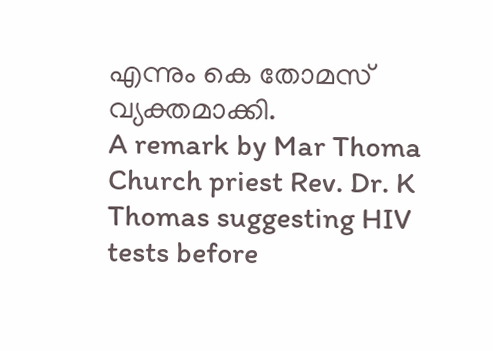എന്നും കെ തോമസ് വ്യക്തമാക്കി.
A remark by Mar Thoma Church priest Rev. Dr. K Thomas suggesting HIV tests before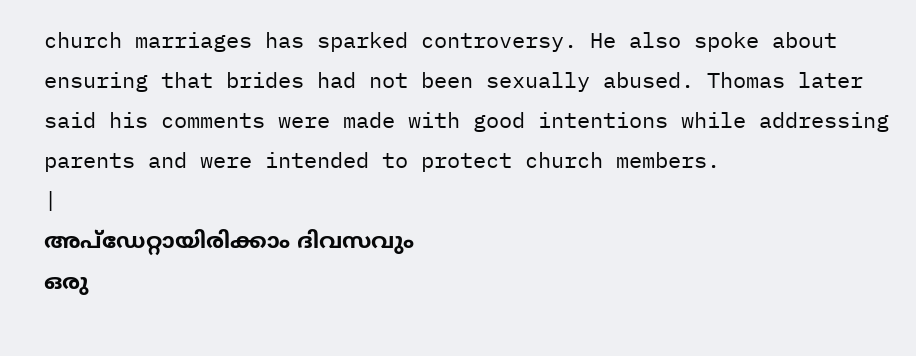church marriages has sparked controversy. He also spoke about ensuring that brides had not been sexually abused. Thomas later said his comments were made with good intentions while addressing parents and were intended to protect church members.
|
അപ്ഡേറ്റായിരിക്കാം ദിവസവും
ഒരു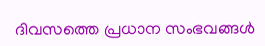ദിവസത്തെ പ്രധാന സംഭവങ്ങൾ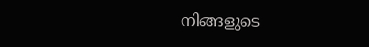നിങ്ങളുടെ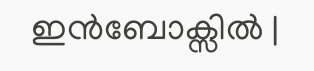ഇൻബോക്സിൽ |